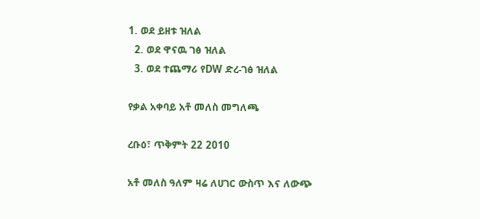1. ወደ ይዘቱ ዝለል
  2. ወደ ዋናዉ ገፅ ዝለል
  3. ወደ ተጨማሪ የDW ድረ-ገፅ ዝለል

የቃል አቀባይ አቶ መለስ መግለጫ

ረቡዕ፣ ጥቅምት 22 2010

አቶ መለስ ዓለም ዛሬ ለሀገር ውስጥ እና ለውጭ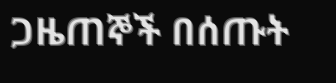ጋዜጠኞች በሰጡት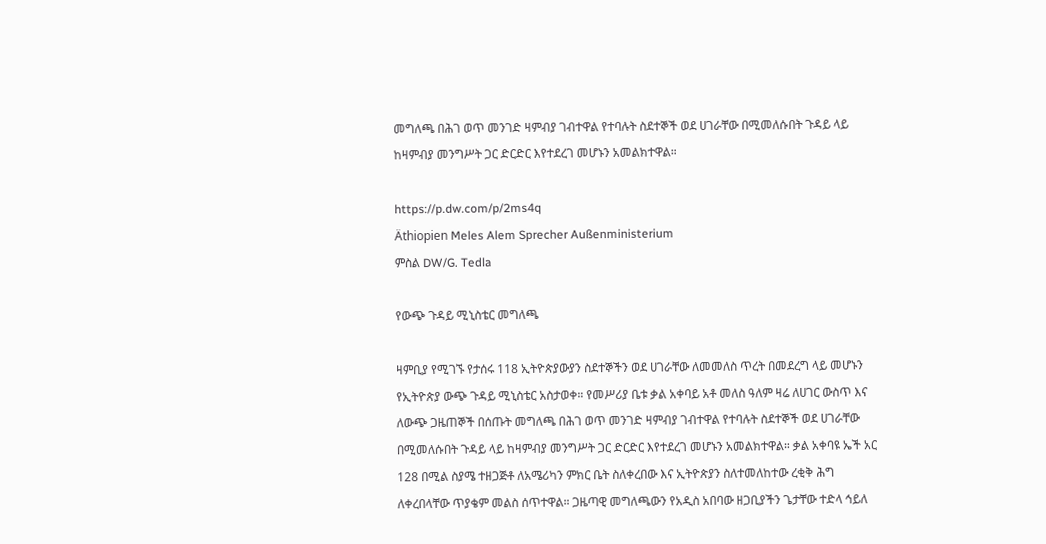መግለጫ በሕገ ወጥ መንገድ ዛምብያ ገብተዋል የተባሉት ስደተኞች ወደ ሀገራቸው በሚመለሱበት ጉዳይ ላይ ከዛምብያ መንግሥት ጋር ድርድር እየተደረገ መሆኑን አመልክተዋል።

https://p.dw.com/p/2ms4q
Äthiopien Meles Alem Sprecher Außenministerium
ምስል DW/G. Tedla

የውጭ ጉዳይ ሚኒስቴር መግለጫ

ዛምቢያ የሚገኙ የታሰሩ 118 ኢትዮጵያውያን ስደተኞችን ወደ ሀገራቸው ለመመለስ ጥረት በመደረግ ላይ መሆኑን የኢትዮጵያ ውጭ ጉዳይ ሚኒስቴር አስታወቀ። የመሥሪያ ቤቱ ቃል አቀባይ አቶ መለስ ዓለም ዛሬ ለሀገር ውስጥ እና ለውጭ ጋዜጠኞች በሰጡት መግለጫ በሕገ ወጥ መንገድ ዛምብያ ገብተዋል የተባሉት ስደተኞች ወደ ሀገራቸው በሚመለሱበት ጉዳይ ላይ ከዛምብያ መንግሥት ጋር ድርድር እየተደረገ መሆኑን አመልክተዋል። ቃል አቀባዩ ኤች አር 128 በሚል ስያሜ ተዘጋጅቶ ለአሜሪካን ምክር ቤት ስለቀረበው እና ኢትዮጵያን ስለተመለከተው ረቂቅ ሕግ ለቀረበላቸው ጥያቄም መልስ ሰጥተዋል። ጋዜጣዊ መግለጫውን የአዲስ አበባው ዘጋቢያችን ጌታቸው ተድላ ኅይለ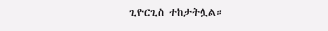ጊዮርጊስ ተከታትሏል።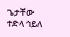ጌታቸው ተድላ ኅይለ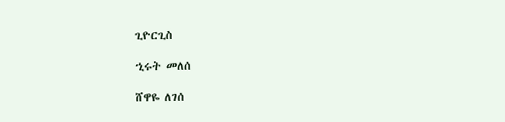ጊዮርጊስ

ኂሩት መለሰ

ሸዋዬ ለገሰ